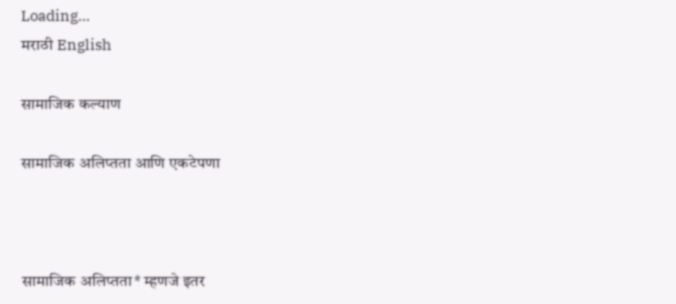Loading...
मराठी English

सामाजिक कल्याण

सामाजिक अलिप्तता आणि एकटेपणा



सामाजिक अलिप्तता* म्हणजे इतर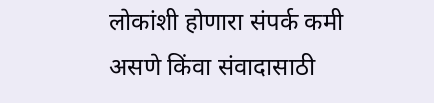लोकांशी होणारा संपर्क कमी असणे किंवा संवादासाठी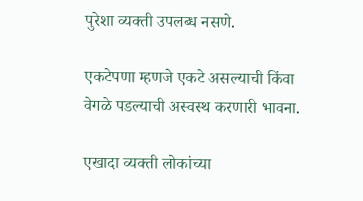पुरेशा व्यक्ती उपलब्ध नसणे.

एकटेपणा म्हणजे एकटे असल्याची किंवा वेगळे पडल्याची अस्वस्थ करणारी भावना.

एखादा व्यक्ती लोकांच्या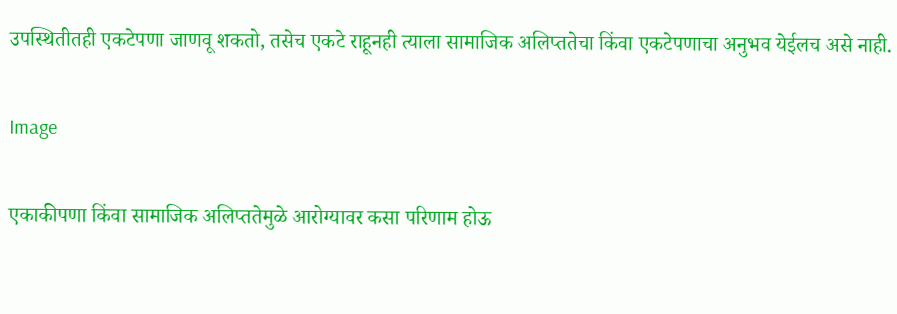उपस्थितीतही एकटेपणा जाणवू शकतो, तसेच एकटे राहूनही त्याला सामाजिक अलिप्ततेचा किंवा एकटेपणाचा अनुभव येईलच असे नाही.

Image

एकाकीपणा किंवा सामाजिक अलिप्ततेमुळे आरोग्यावर कसा परिणाम होऊ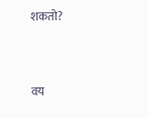शकतो?



वय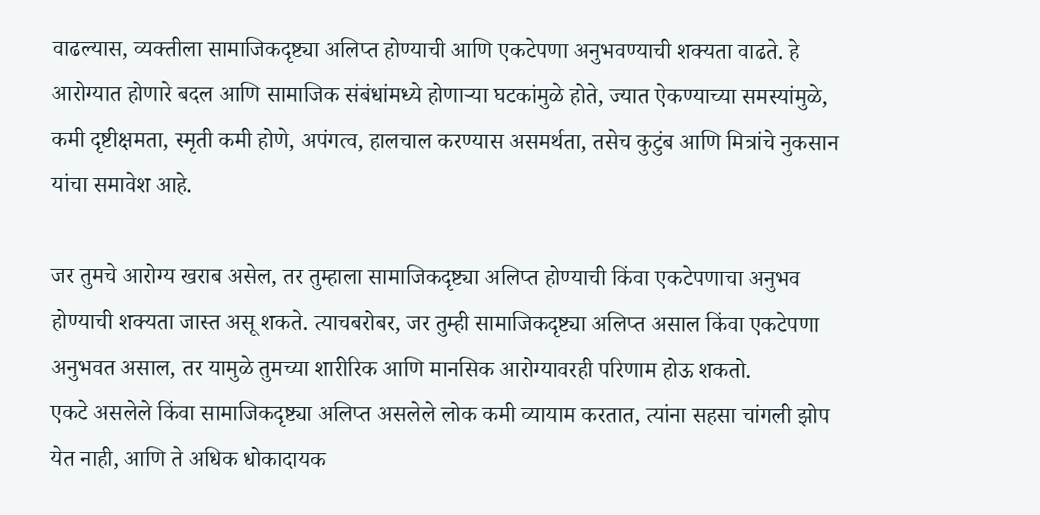वाढल्यास, व्यक्तीला सामाजिकदृष्ट्या अलिप्त होण्याची आणि एकटेपणा अनुभवण्याची शक्यता वाढते. हे आरोग्यात होणारे बदल आणि सामाजिक संबंधांमध्ये होणाऱ्या घटकांमुळे होते, ज्यात ऐकण्याच्या समस्यांमुळे, कमी दृष्टीक्षमता, स्मृती कमी होणे, अपंगत्व, हालचाल करण्यास असमर्थता, तसेच कुटुंब आणि मित्रांचे नुकसान यांचा समावेश आहे.

जर तुमचे आरोग्य खराब असेल, तर तुम्हाला सामाजिकदृष्ट्या अलिप्त होण्याची किंवा एकटेपणाचा अनुभव होण्याची शक्यता जास्त असू शकते. त्याचबरोबर, जर तुम्ही सामाजिकदृष्ट्या अलिप्त असाल किंवा एकटेपणा अनुभवत असाल, तर यामुळे तुमच्या शारीरिक आणि मानसिक आरोग्यावरही परिणाम होऊ शकतो.
एकटे असलेले किंवा सामाजिकदृष्ट्या अलिप्त असलेले लोक कमी व्यायाम करतात, त्यांना सहसा चांगली झोप येत नाही, आणि ते अधिक धोकादायक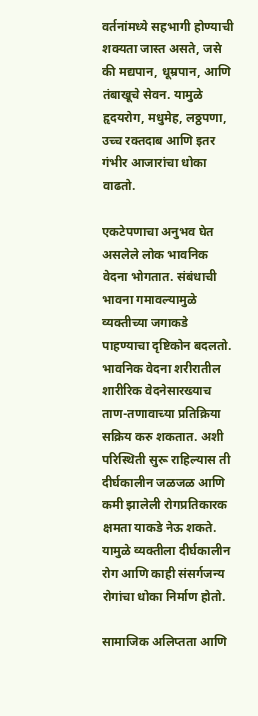वर्तनांमध्ये सहभागी होण्याची शक्यता जास्त असते, जसे की मद्यपान, धूम्रपान, आणि तंबाखूचे सेवन. यामुळे हृदयरोग, मधुमेह, लठ्ठपणा, उच्च रक्तदाब आणि इतर गंभीर आजारांचा धोका वाढतो.

एकटेपणाचा अनुभव घेत असलेले लोक भावनिक वेदना भोगतात. संबंधाची भावना गमावल्यामुळे व्यक्तीच्या जगाकडे पाहण्याचा दृष्टिकोन बदलतो. भावनिक वेदना शरीरातील शारीरिक वेदनेसारख्याच ताण-तणावाच्या प्रतिक्रिया सक्रिय करु शकतात. अशी परिस्थिती सुरू राहिल्यास ती दीर्घकालीन जळजळ आणि कमी झालेली रोगप्रतिकारक क्षमता याकडे नेऊ शकते. यामुळे व्यक्तीला दीर्घकालीन रोग आणि काही संसर्गजन्य रोगांचा धोका निर्माण होतो.

सामाजिक अलिप्तता आणि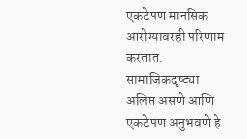एकटेपण मानसिक आरोग्यावरही परिणाम करतात. सामाजिकदृष्ट्या अलिप्त असणे आणि एकटेपण अनुभवणे हे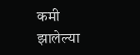कमी झालेल्या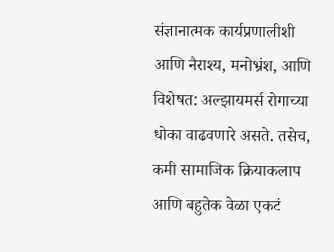संज्ञानात्मक कार्यप्रणालीशी आणि नैराश्य, मनोभ्रंश, आणि विशेषत: अल्झायमर्स रोगाच्या धोका वाढवणारे असते. तसेच, कमी सामाजिक क्रियाकलाप आणि बहुतेक वेळा एकटं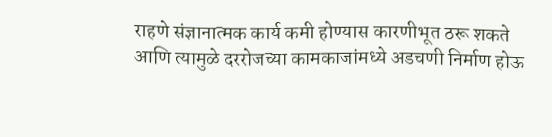राहणे संज्ञानात्मक कार्य कमी होण्यास कारणीभूत ठरू शकते आणि त्यामुळे दररोजच्या कामकाजांमध्ये अडचणी निर्माण होऊ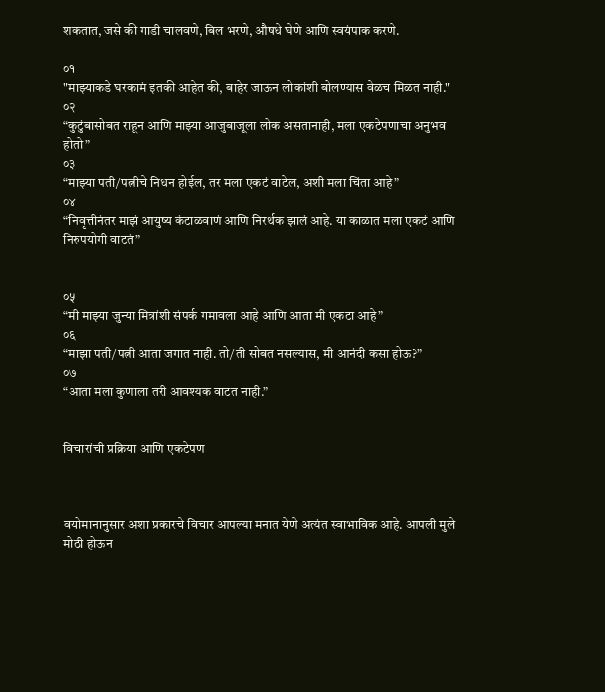शकतात, जसे की गाडी चालवणे, बिल भरणे, औषधे घेणे आणि स्वयंपाक करणे.

०१
"माझ्याकडे घरकामं इतकी आहेत की, बाहेर जाऊन लोकांशी बोलण्यास वेळच मिळत नाही."
०२
“कुटुंबासोबत राहून आणि माझ्या आजुबाजूला लोक असतानाही, मला एकटेपणाचा अनुभव होतो”
०३
“माझ्या पती/पत्नीचे निधन होईल, तर मला एकटं वाटेल, अशी मला चिंता आहे”
०४
“निवृत्तीनंतर माझं आयुष्य कंटाळवाणं आणि निरर्थक झालं आहे. या काळात मला एकटं आणि निरुपयोगी वाटतं”


०५
“मी माझ्या जुन्या मित्रांशी संपर्क गमावला आहे आणि आता मी एकटा आहे”
०६
“माझा पती/पत्नी आता जगात नाही. तो/ती सोबत नसल्यास, मी आनंदी कसा होऊ?”
०७
“आता मला कुणाला तरी आवश्यक वाटत नाही.”


विचारांची प्रक्रिया आणि एकटेपण



वयोमानानुसार अशा प्रकारचे विचार आपल्या मनात येणे अत्यंत स्वाभाविक आहे. आपली मुले मोठी होऊन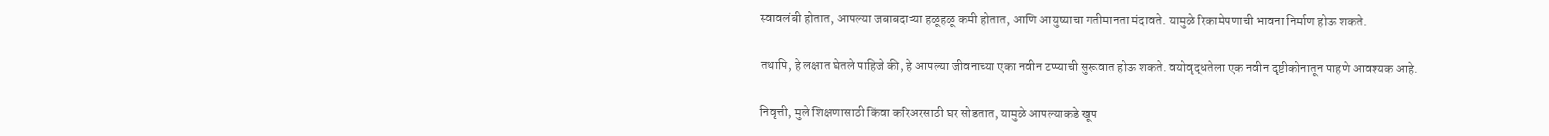स्वावलंबी होतात, आपल्या जबाबदाऱ्या हळूहळू कमी होतात, आणि आयुष्याचा गतीमानता मंदावते. यामुळे रिकामेपणाची भावना निर्माण होऊ शकते.

तथापि, हे लक्षात घेतले पाहिजे की, हे आपल्या जीवनाच्या एका नवीन टप्प्याची सुरूवात होऊ शकते. वयोवृद्धतेला एक नवीन दृष्टीकोनातून पाहणे आवश्यक आहे.

निवृत्ती, मुले शिक्षणासाठी किंवा करिअरसाठी घर सोडतात, यामुळे आपल्याकडे खूप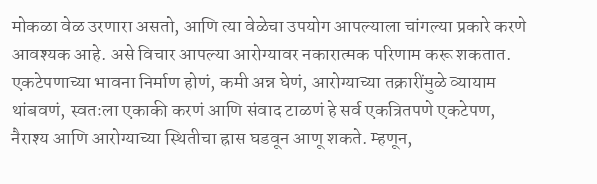मोकळा वेळ उरणारा असतो, आणि त्या वेळेचा उपयोग आपल्याला चांगल्या प्रकारे करणे आवश्यक आहे. असे विचार आपल्या आरोग्यावर नकारात्मक परिणाम करू शकतात. एकटेपणाच्या भावना निर्माण होणं, कमी अन्न घेणं, आरोग्याच्या तक्रारींमुळे व्यायाम थांबवणं, स्वतःला एकाकी करणं आणि संवाद टाळणं हे सर्व एकत्रितपणे एकटेपण, नैराश्य आणि आरोग्याच्या स्थितीचा ह्रास घडवून आणू शकते. म्हणून,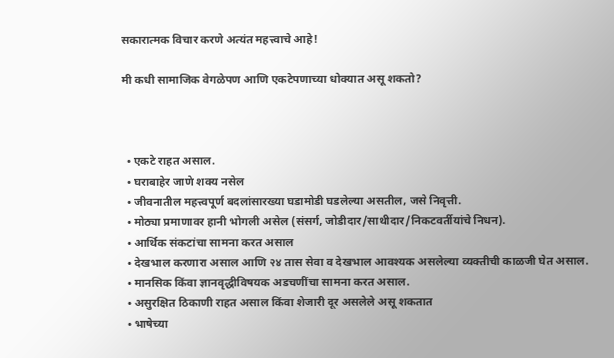सकारात्मक विचार करणे अत्यंत महत्त्वाचे आहे!

मी कधी सामाजिक वेगळेपण आणि एकटेपणाच्या धोक्यात असू शकतो?



  • एकटे राहत असाल.
  • घराबाहेर जाणे शक्य नसेल
  • जीवनातील महत्त्वपूर्ण बदलांसारख्या घडामोडी घडलेल्या असतील, जसे निवृत्ती.
  • मोठ्या प्रमाणावर हानी भोगली असेल (संसर्ग, जोडीदार/साथीदार/निकटवर्तीयांचे निधन).
  • आर्थिक संकटांचा सामना करत असाल
  • देखभाल करणारा असाल आणि २४ तास सेवा व देखभाल आवश्यक असलेल्या व्यक्तीची काळजी घेत असाल.
  • मानसिक किंवा ज्ञानवृद्धीविषयक अडचणींचा सामना करत असाल.
  • असुरक्षित ठिकाणी राहत असाल किंवा शेजारी दूर असलेले असू शकतात
  • भाषेच्या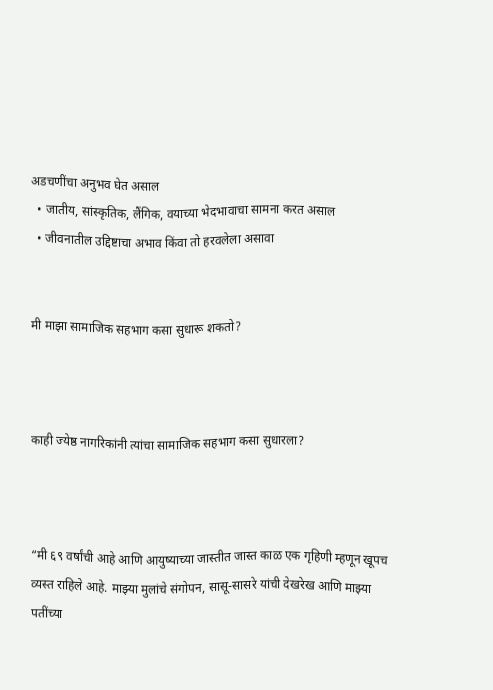अडचणींचा अनुभव घेत असाल
  • जातीय, सांस्कृतिक, लैंगिक, वयाच्या भेदभावाचा सामना करत असाल
  • जीवनातील उद्दिष्टाचा अभाव किंवा तो हरवलेला असावा


मी माझा सामाजिक सहभाग कसा सुधारू शकतो?



काही ज्येष्ठ नागरिकांनी त्यांचा सामाजिक सहभाग कसा सुधारला?



“मी ६९ वर्षांची आहे आणि आयुष्याच्या जास्तीत जास्त काळ एक गृहिणी म्हणून खूपच व्यस्त राहिले आहे. माझ्या मुलांचे संगोपन, सासू-सासरे यांची देखरेख आणि माझ्या पतींच्या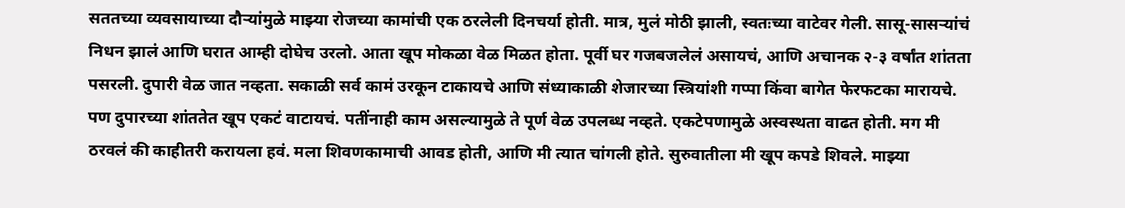सततच्या व्यवसायाच्या दौऱ्यांमुळे माझ्या रोजच्या कामांची एक ठरलेली दिनचर्या होती. मात्र, मुलं मोठी झाली, स्वतःच्या वाटेवर गेली. सासू-सासऱ्यांचं निधन झालं आणि घरात आम्ही दोघेच उरलो. आता खूप मोकळा वेळ मिळत होता. पूर्वी घर गजबजलेलं असायचं, आणि अचानक २-३ वर्षांत शांतता पसरली. दुपारी वेळ जात नव्हता. सकाळी सर्व कामं उरकून टाकायचे आणि संध्याकाळी शेजारच्या स्त्रियांशी गप्पा किंवा बागेत फेरफटका मारायचे. पण दुपारच्या शांततेत खूप एकटं वाटायचं. पतींनाही काम असल्यामुळे ते पूर्ण वेळ उपलब्ध नव्हते. एकटेपणामुळे अस्वस्थता वाढत होती. मग मी ठरवलं की काहीतरी करायला हवं. मला शिवणकामाची आवड होती, आणि मी त्यात चांगली होते. सुरुवातीला मी खूप कपडे शिवले. माझ्या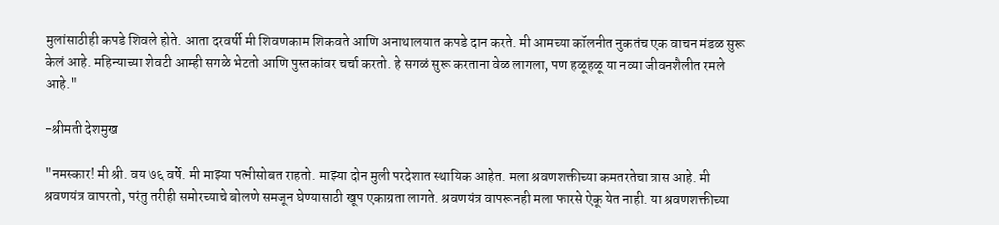मुलांसाठीही कपडे शिवले होते. आता दरवर्षी मी शिवणकाम शिकवते आणि अनाथालयात कपडे दान करते. मी आमच्या कॉलनीत नुकतंच एक वाचन मंडळ सुरू केलं आहे. महिन्याच्या शेवटी आम्ही सगळे भेटतो आणि पुस्तकांवर चर्चा करतो. हे सगळं सुरू करताना वेळ लागला, पण हळूहळू या नव्या जीवनशैलीत रमले आहे."

-श्रीमती देशमुख

"नमस्कार! मी श्री. वय ७६ वर्षे. मी माझ्या पत्नीसोबत राहतो. माझ्या दोन मुली परदेशात स्थायिक आहेत. मला श्रवणशक्तीच्या कमतरतेचा त्रास आहे. मी श्रवणयंत्र वापरतो, परंतु तरीही समोरच्याचे बोलणे समजून घेण्यासाठी खूप एकाग्रता लागते. श्रवणयंत्र वापरूनही मला फारसे ऐकू येत नाही. या श्रवणशक्तीच्या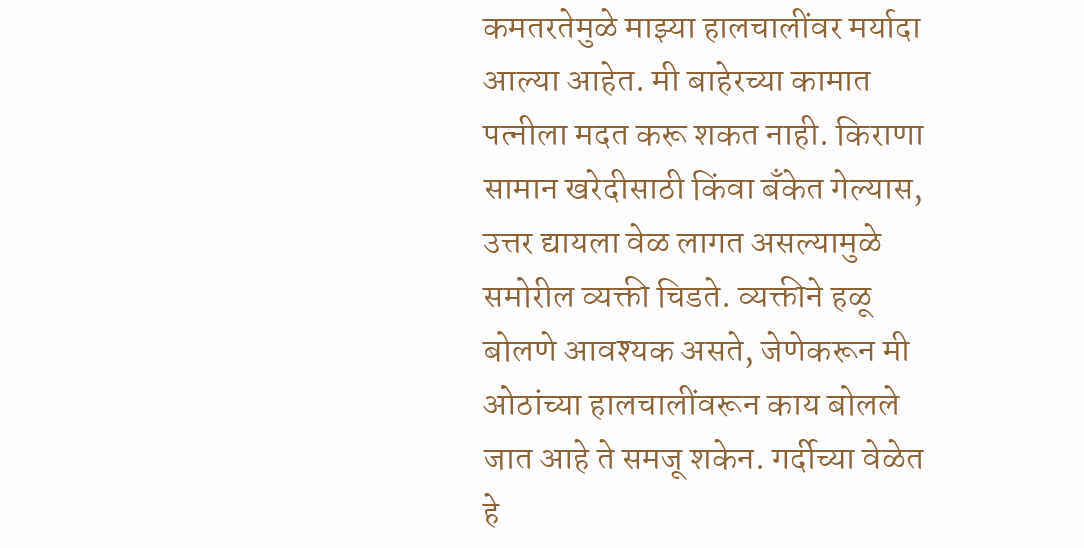कमतरतेमुळे माझ्या हालचालींवर मर्यादा आल्या आहेत. मी बाहेरच्या कामात पत्नीला मदत करू शकत नाही. किराणा सामान खरेदीसाठी किंवा बँकेत गेल्यास, उत्तर द्यायला वेळ लागत असल्यामुळे समोरील व्यक्ती चिडते. व्यक्तीने हळू बोलणे आवश्यक असते, जेणेकरून मी ओठांच्या हालचालींवरून काय बोलले जात आहे ते समजू शकेन. गर्दीच्या वेळेत हे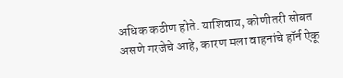अधिक कठीण होते. याशिवाय, कोणीतरी सोबत असणे गरजेचे आहे, कारण मला वाहनांचे हॉर्न ऐकू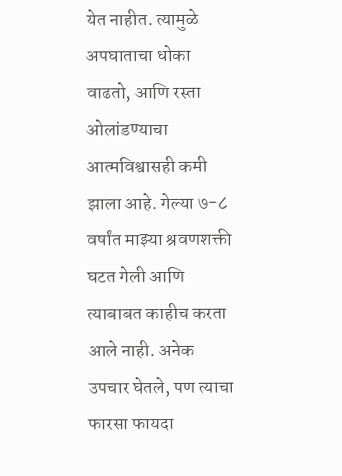येत नाहीत. त्यामुळे अपघाताचा धोका वाढतो, आणि रस्ता ओलांडण्याचा आत्मविश्वासही कमी झाला आहे. गेल्या ७-८ वर्षांत माझ्या श्रवणशक्ती घटत गेली आणि त्याबाबत काहीच करता आले नाही. अनेक उपचार घेतले, पण त्याचा फारसा फायदा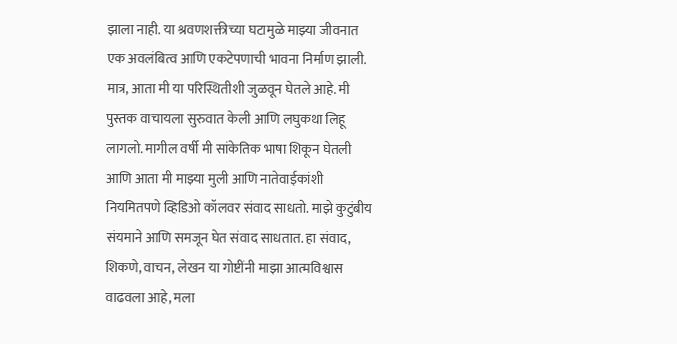झाला नाही. या श्रवणशक्तीच्या घटामुळे माझ्या जीवनात एक अवलंबित्व आणि एकटेपणाची भावना निर्माण झाली. मात्र, आता मी या परिस्थितीशी जुळवून घेतले आहे. मी पुस्तक वाचायला सुरुवात केली आणि लघुकथा लिहू लागलो. मागील वर्षी मी सांकेतिक भाषा शिकून घेतली आणि आता मी माझ्या मुली आणि नातेवाईकांशी नियमितपणे व्हिडिओ कॉलवर संवाद साधतो. माझे कुटुंबीय संयमाने आणि समजून घेत संवाद साधतात. हा संवाद, शिकणे, वाचन, लेखन या गोष्टींनी माझा आत्मविश्वास वाढवला आहे, मला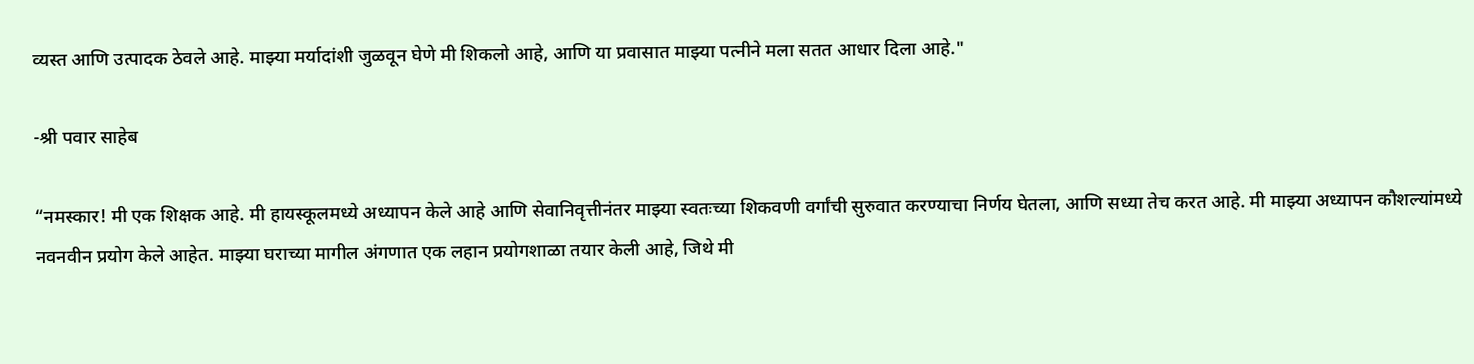व्यस्त आणि उत्पादक ठेवले आहे. माझ्या मर्यादांशी जुळवून घेणे मी शिकलो आहे, आणि या प्रवासात माझ्या पत्नीने मला सतत आधार दिला आहे."

-श्री पवार साहेब

“नमस्कार! मी एक शिक्षक आहे. मी हायस्कूलमध्ये अध्यापन केले आहे आणि सेवानिवृत्तीनंतर माझ्या स्वतःच्या शिकवणी वर्गांची सुरुवात करण्याचा निर्णय घेतला, आणि सध्या तेच करत आहे. मी माझ्या अध्यापन कौशल्यांमध्ये नवनवीन प्रयोग केले आहेत. माझ्या घराच्या मागील अंगणात एक लहान प्रयोगशाळा तयार केली आहे, जिथे मी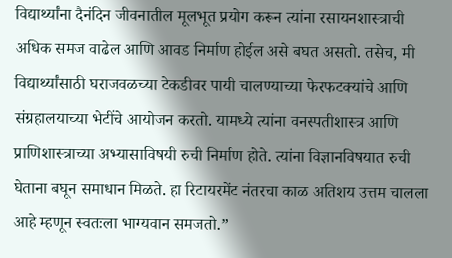विद्यार्थ्यांना दैनंदिन जीवनातील मूलभूत प्रयोग करून त्यांना रसायनशास्त्राची अधिक समज वाढेल आणि आवड निर्माण होईल असे बघत असतो. तसेच, मी विद्यार्थ्यांसाठी घराजवळच्या टेकडीवर पायी चालण्याच्या फेरफटक्यांचे आणि संग्रहालयाच्या भेटींचे आयोजन करतो. यामध्ये त्यांना वनस्पतीशास्त्र आणि प्राणिशास्त्राच्या अभ्यासाविषयी रुची निर्माण होते. त्यांना विज्ञानविषयात रुची घेताना बघून समाधान मिळते. हा रिटायरमेंट नंतरचा काळ अतिशय उत्तम चालला आहे म्हणून स्वतःला भाग्यवान समजतो.”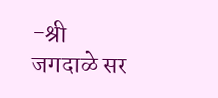-श्री जगदाळे सर